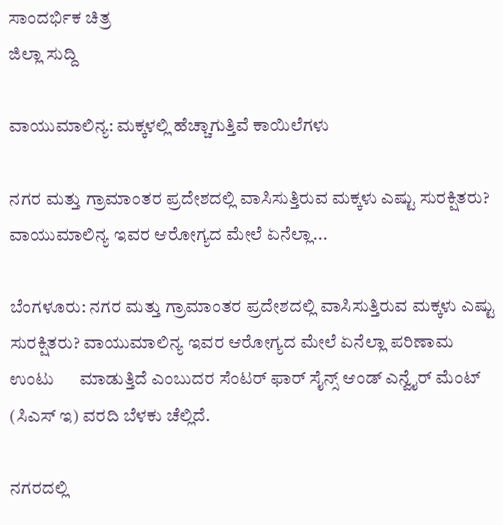ಸಾಂದರ್ಭಿಕ ಚಿತ್ರ
ಜಿಲ್ಲಾ ಸುದ್ದಿ

ವಾಯುಮಾಲಿನ್ಯ: ಮಕ್ಕಳಲ್ಲಿ ಹೆಚ್ಚಾಗುತ್ತಿವೆ ಕಾಯಿಲೆಗಳು

ನಗರ ಮತ್ತು ಗ್ರಾಮಾಂತರ ಪ್ರದೇಶದಲ್ಲಿ ವಾಸಿಸುತ್ತಿರುವ ಮಕ್ಕಳು ಎಷ್ಟು ಸುರಕ್ಷಿತರು? ವಾಯುಮಾಲಿನ್ಯ ಇವರ ಆರೋಗ್ಯದ ಮೇಲೆ ಏನೆಲ್ಲಾ...

ಬೆಂಗಳೂರು: ನಗರ ಮತ್ತು ಗ್ರಾಮಾಂತರ ಪ್ರದೇಶದಲ್ಲಿ ವಾಸಿಸುತ್ತಿರುವ ಮಕ್ಕಳು ಎಷ್ಟು  ಸುರಕ್ಷಿತರು? ವಾಯುಮಾಲಿನ್ಯ ಇವರ ಆರೋಗ್ಯದ ಮೇಲೆ ಏನೆಲ್ಲಾ ಪರಿಣಾಮ ಉಂಟು      ಮಾಡುತ್ತಿದೆ ಎಂಬುದರ ಸೆಂಟರ್ ಫಾರ್ ಸೈನ್ಸ್ ಆಂಡ್ ಎನ್ವೈರ್ ಮೆಂಟ್ (ಸಿಎಸ್ ಇ) ವರದಿ ಬೆಳಕು ಚೆಲ್ಲಿದೆ.

ನಗರದಲ್ಲಿ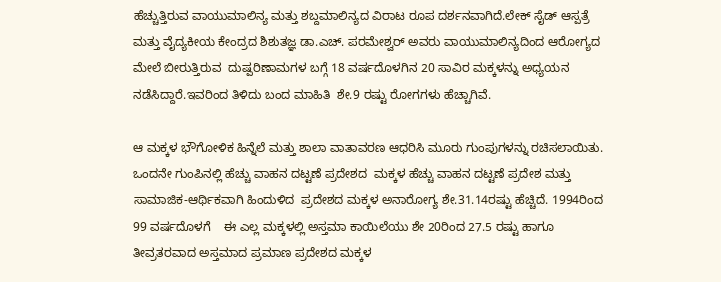ಹೆಚ್ಚುತ್ತಿರುವ ವಾಯುಮಾಲಿನ್ಯ ಮತ್ತು ಶಬ್ದಮಾಲಿನ್ಯದ ವಿರಾಟ ರೂಪ ದರ್ಶನವಾಗಿದೆ.ಲೇಕ್ ಸೈಡ್ ಆಸ್ಪತ್ರೆ ಮತ್ತು ವೈದ್ಯಕೀಯ ಕೇಂದ್ರದ ಶಿಶುತಜ್ಞ ಡಾ.ಎಚ್. ಪರಮೇಶ್ವರ್ ಅವರು ವಾಯುಮಾಲಿನ್ಯದಿಂದ ಆರೋಗ್ಯದ ಮೇಲೆ ಬೀರುತ್ತಿರುವ  ದುಷ್ಪರಿಣಾಮಗಳ ಬಗ್ಗೆ 18 ವರ್ಷದೊಳಗಿನ 20 ಸಾವಿರ ಮಕ್ಕಳನ್ನು ಅಧ್ಯಯನ  ನಡೆಸಿದ್ದಾರೆ.ಇವರಿಂದ ತಿಳಿದು ಬಂದ ಮಾಹಿತಿ  ಶೇ.9 ರಷ್ಟು ರೋಗಗಳು ಹೆಚ್ಚಾಗಿವೆ.

ಆ ಮಕ್ಕಳ ಭೌಗೋಳಿಕ ಹಿನ್ನೆಲೆ ಮತ್ತು ಶಾಲಾ ವಾತಾವರಣ ಆಧರಿಸಿ ಮೂರು ಗುಂಪುಗಳನ್ನು ರಚಿಸಲಾಯಿತು. ಒಂದನೇ ಗುಂಪಿನಲ್ಲಿ ಹೆಚ್ಚು ವಾಹನ ದಟ್ಟಣೆ ಪ್ರದೇಶದ  ಮಕ್ಕಳ ಹೆಚ್ಚು ವಾಹನ ದಟ್ಟಣೆ ಪ್ರದೇಶ ಮತ್ತು ಸಾಮಾಜಿಕ-ಆರ್ಥಿಕವಾಗಿ ಹಿಂದುಳಿದ  ಪ್ರದೇಶದ ಮಕ್ಕಳ ಅನಾರೋಗ್ಯ ಶೇ.31.14ರಷ್ಟು ಹೆಚ್ಚಿದೆ. 1994ರಿಂದ 99 ವರ್ಷದೊಳಗೆ    ಈ ಎಲ್ಲ ಮಕ್ಕಳಲ್ಲಿ ಅಸ್ತಮಾ ಕಾಯಿಲೆಯು ಶೇ 20ರಿಂದ 27.5 ರಷ್ಟು ಹಾಗೂ  ತೀವ್ರತರವಾದ ಅಸ್ತಮಾದ ಪ್ರಮಾಣ ಪ್ರದೇಶದ ಮಕ್ಕಳ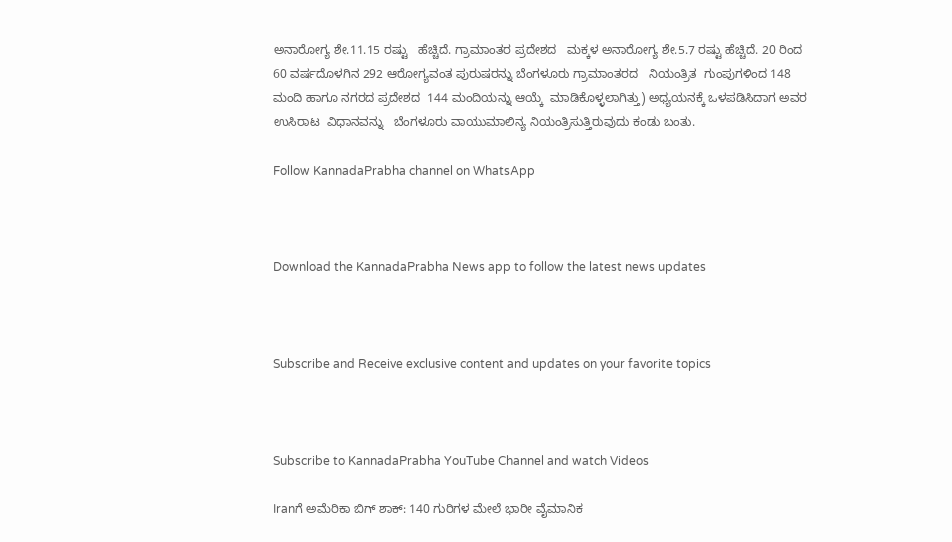ಅನಾರೋಗ್ಯ ಶೇ.11.15 ರಷ್ಟು   ಹೆಚ್ಚಿದೆ. ಗ್ರಾಮಾಂತರ ಪ್ರದೇಶದ   ಮಕ್ಕಳ ಅನಾರೋಗ್ಯ ಶೇ.5.7 ರಷ್ಟು ಹೆಚ್ಚಿದೆ. 20 ರಿಂದ  60 ವರ್ಷದೊಳಗಿನ 292 ಆರೋಗ್ಯವಂತ ಪುರುಷರನ್ನು ಬೆಂಗಳೂರು ಗ್ರಾಮಾಂತರದ   ನಿಯಂತ್ರಿತ  ಗುಂಪುಗಳಿಂದ 148 ಮಂದಿ ಹಾಗೂ ನಗರದ ಪ್ರದೇಶದ  144 ಮಂದಿಯನ್ನು ಆಯ್ಕೆ  ಮಾಡಿಕೊಳ್ಳಲಾಗಿತ್ತು) ಅಧ್ಯಯನಕ್ಕೆ ಒಳಪಡಿಸಿದಾಗ ಅವರ ಉಸಿರಾಟ  ವಿಧಾನವನ್ನು   ಬೆಂಗಳೂರು ವಾಯುಮಾಲಿನ್ಯ ನಿಯಂತ್ರಿಸುತ್ತಿರುವುದು ಕಂಡು ಬಂತು.

Follow KannadaPrabha channel on WhatsApp



Download the KannadaPrabha News app to follow the latest news updates



Subscribe and Receive exclusive content and updates on your favorite topics



Subscribe to KannadaPrabha YouTube Channel and watch Videos

Iranಗೆ ಅಮೆರಿಕಾ ಬಿಗ್ ಶಾಕ್: 140 ಗುರಿಗಳ ಮೇಲೆ ಭಾರೀ ವೈಮಾನಿಕ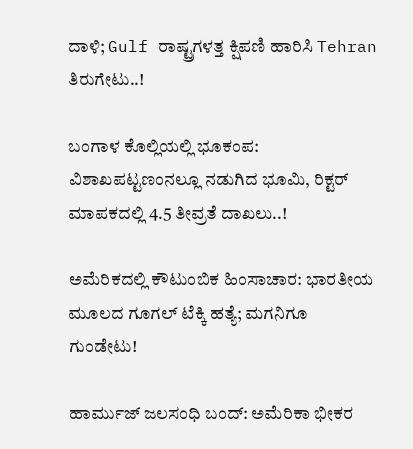ದಾಳಿ; Gulf ರಾಷ್ಟ್ರಗಳತ್ತ ಕ್ಷಿಪಣಿ ಹಾರಿಸಿ Tehran ತಿರುಗೇಟು..!

ಬಂಗಾಳ ಕೊಲ್ಲಿಯಲ್ಲಿ ಭೂಕಂಪ: ವಿಶಾಖಪಟ್ಟಣಂನಲ್ಲೂ ನಡುಗಿದ ಭೂಮಿ, ರಿಕ್ಟರ್ ಮಾಪಕದಲ್ಲಿ 4.5 ತೀವ್ರತೆ ದಾಖಲು..!

ಅಮೆರಿಕದಲ್ಲಿ ಕೌಟುಂಬಿಕ ಹಿಂಸಾಚಾರ: ಭಾರತೀಯ ಮೂಲದ ಗೂಗಲ್ ಟೆಕ್ಕಿ ಹತ್ಯೆ; ಮಗನಿಗೂ ಗುಂಡೇಟು!

ಹಾರ್ಮುಜ್ ಜಲಸಂಧಿ ಬಂದ್: ಅಮೆರಿಕಾ ಭೀಕರ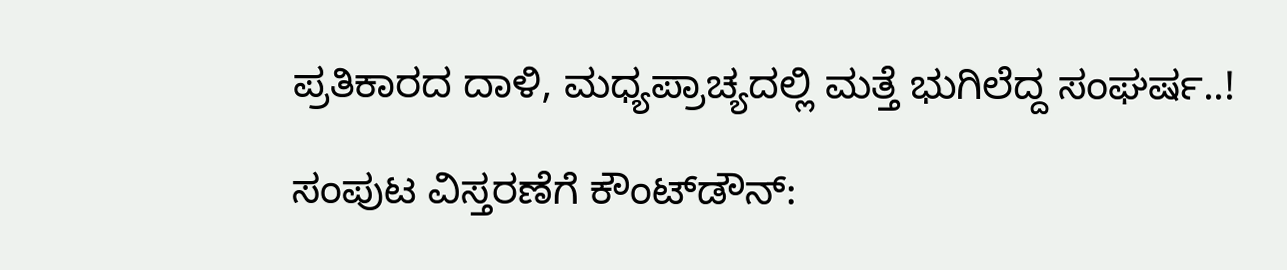ಪ್ರತಿಕಾರದ ದಾಳಿ, ಮಧ್ಯಪ್ರಾಚ್ಯದಲ್ಲಿ ಮತ್ತೆ ಭುಗಿಲೆದ್ದ ಸಂಘರ್ಷ..!

ಸಂಪುಟ ವಿಸ್ತರಣೆಗೆ ಕೌಂಟ್‌ಡೌನ್: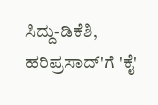ಸಿದ್ದು-ಡಿಕೆಶಿ, ಹರಿಪ್ರಸಾದ್'ಗೆ 'ಕೈ'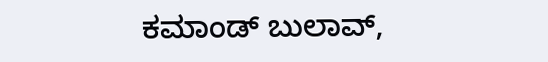ಕಮಾಂಡ್ ಬುಲಾವ್,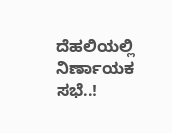ದೆಹಲಿಯಲ್ಲಿ ನಿರ್ಣಾಯಕ ಸಭೆ..!